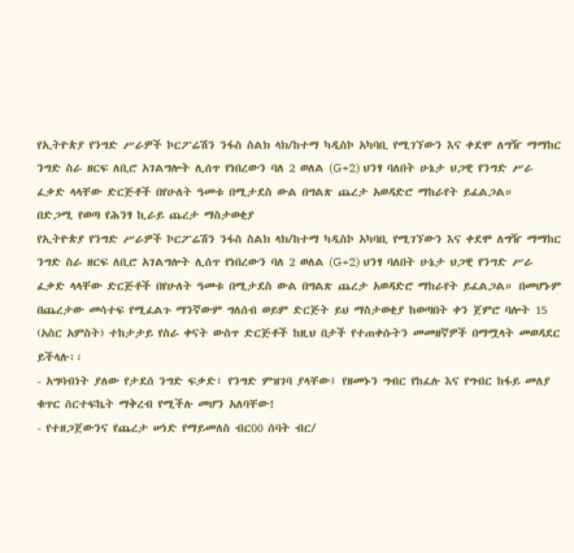የኢትዮጵያ የንግድ ሥራዎች ኮርፖሬሽን ንፋስ ስልክ ላክ/ከተማ ካዲስኮ አካባቢ የሚገኘውን እና ቀደሞ ለግዥ ማማከር ንግድ ስራ ዘርፍ ለቢሮ አገልግሎት ሊሰጥ የነበረውን ባለ 2 ወለል (G+2) ህንፃ ባለበት ሁኔታ ህጋዊ የንግድ ሥራ ፈቃድ ላላቸው ድርጅቶች በየሁለት ዓመቱ በሚታደስ ውል በግልጽ ጨረታ አወዳድሮ ማከራየት ይፈልጋል።
በድጋሚ የወጣ የሕንፃ ኪራይ ጨረታ ማስታወቂያ
የኢትዮጵያ የንግድ ሥራዎች ኮርፖሬሽን ንፋስ ስልክ ላክ/ከተማ ካዲስኮ አካባቢ የሚገኘውን እና ቀደሞ ለግዥ ማማከር ንግድ ስራ ዘርፍ ለቢሮ አገልግሎት ሊሰጥ የነበረውን ባለ 2 ወለል (G+2) ህንፃ ባለበት ሁኔታ ህጋዊ የንግድ ሥራ ፈቃድ ላላቸው ድርጅቶች በየሁለት ዓመቱ በሚታደስ ውል በግልጽ ጨረታ አወዳድሮ ማከራየት ይፈልጋል። በመሆኑም በጨረታው መሳተፍ የሚፈልጉ ማንኛውም ግለሰብ ወይም ድርጅት ይህ ማስታወቂያ ከወጣበት ቀን ጀምሮ ባሎት 15 (አስር አምስት) ተከታታይ የስራ ቀናት ውስጥ ድርጅቶች ከዚህ በታች የተጠቀሱትን መመዘኛዎች በማሟላት መወዳደር ይችላሉ፡፡
- አግባብነት ያለው የታደሰ ንግድ ፍቃድ፣ የንግድ ምዝገባ ያላቸው፤ የዘመኑን ግብር የከፈሉ እና የግብር ከፋይ መለያ ቁጥር ሰርተፍኬት ማቅረብ የሚችሉ መሆን አለባቸው!
- የተዘጋጀውንና የጨረታ ሠነድ የማይመለስ ብር00 ሰባት ብር/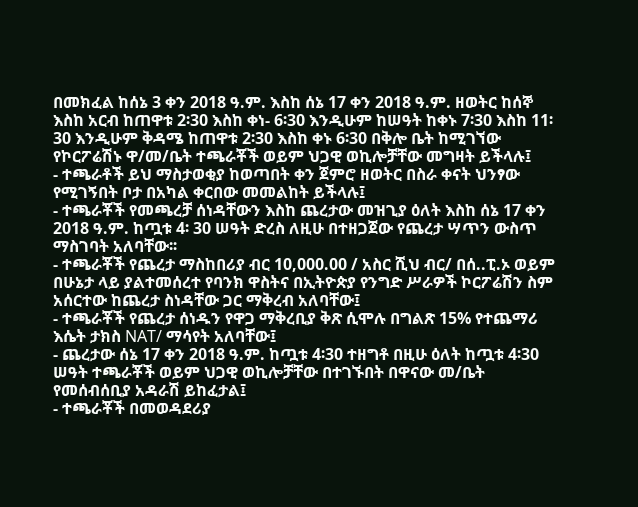በመክፈል ከሰኔ 3 ቀን 2018 ዓ.ም. እስከ ሰኔ 17 ቀን 2018 ዓ.ም. ዘወትር ከሰኞ እስከ አርብ ከጠዋቱ 2፡30 እስከ ቀነ- 6፡30 እንዲሁም ከሠዓት ከቀኑ 7፡30 እስከ 11፡30 እንዲሁም ቅዳሜ ከጠዋቱ 2፡30 እስከ ቀኑ 6፡30 በቅሎ ቤት ከሚገኘው የኮርፖሬሽኑ ዋ/መ/ቤት ተጫራቾች ወይም ህጋዊ ወኪሎቻቸው መግዛት ይችላሉ፤
- ተጫራቶች ይህ ማስታወቂያ ከወጣበት ቀን ጀምሮ ዘወትር በስራ ቀናት ህንፃው የሚገኝበት ቦታ በአካል ቀርበው መመልከት ይችላሉ፤
- ተጫራቾች የመጫረቻ ሰነዳቸውን እስከ ጨረታው መዝጊያ ዕለት እስከ ሰኔ 17 ቀን 2018 ዓ.ም. ከጧቱ 4፡ 30 ሠዓት ድረስ ለዚሁ በተዘጋጀው የጨረታ ሣጥን ውስጥ ማስገባት አለባቸው፡፡
- ተጫራቾች የጨረታ ማስከበሪያ ብር 10,000.00 / አስር ሺህ ብር/ በሰ..ፒ.ኦ ወይም በሁኔታ ላይ ያልተመሰረተ የባንክ ዋስትና በኢትዮጵያ የንግድ ሥራዎች ኮርፖሬሽን ስም አሰርተው ከጨረታ ስነዳቸው ጋር ማቅረብ አለባቸው፤
- ተጫራቾች የጨረታ ሰነዱን የዋጋ ማቅረቢያ ቅጽ ሲሞሉ በግልጽ 15% የተጨማሪ እሴት ታክስ NAT/ ማሳየት አለባቸው፤
- ጨረታው ሰኔ 17 ቀን 2018 ዓ.ም. ከጧቱ 4፡30 ተዘግቶ በዚሁ ዕለት ከጧቱ 4፡30 ሠዓት ተጫራቾች ወይም ህጋዊ ወኪሎቻቸው በተገኙበት በዋናው መ/ቤት የመሰብሰቢያ አዳራሽ ይከፈታል፤
- ተጫራቾች በመወዳደሪያ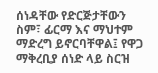ሰነዳቸው የድርጅታቸውን ስም፣ ፊርማ እና ማህተም ማድረግ ይኖርባቸዋል፤ የዋጋ ማቅረቢያ ሰነድ ላይ ስርዝ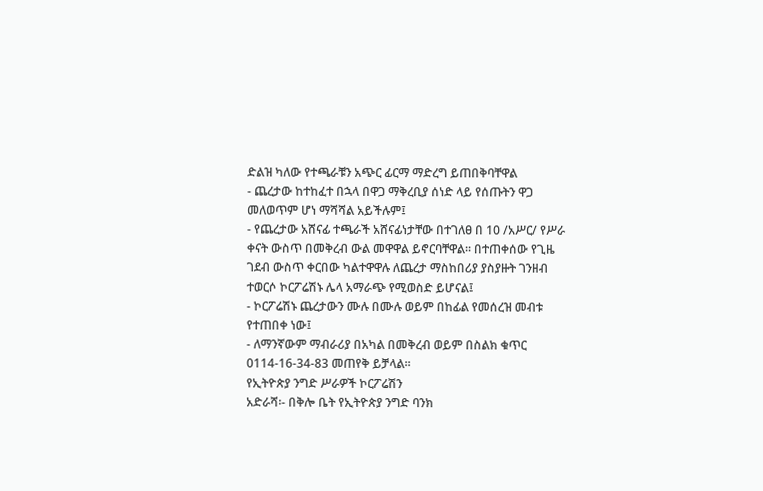ድልዝ ካለው የተጫራቹን አጭር ፊርማ ማድረግ ይጠበቅባቸዋል
- ጨረታው ከተከፈተ በኋላ በዋጋ ማቅረቢያ ሰነድ ላይ የሰጡትን ዋጋ መለወጥም ሆነ ማሻሻል አይችሉም፤
- የጨረታው አሸናፊ ተጫራች አሸናፊነታቸው በተገለፀ በ 10 /አሥር/ የሥራ ቀናት ውስጥ በመቅረብ ውል መዋዋል ይኖርባቸዋል፡፡ በተጠቀሰው የጊዜ ገደብ ውስጥ ቀርበው ካልተዋዋሉ ለጨረታ ማስከበሪያ ያስያዙት ገንዘብ ተወርሶ ኮርፖሬሽኑ ሌላ አማራጭ የሚወስድ ይሆናል፤
- ኮርፖሬሽኑ ጨረታውን ሙሉ በሙሉ ወይም በከፊል የመሰረዝ መብቱ የተጠበቀ ነው፤
- ለማንኛውም ማብራሪያ በአካል በመቅረብ ወይም በስልክ ቁጥር 0114-16-34-83 መጠየቅ ይቻላል፡፡
የኢትዮጵያ ንግድ ሥራዎች ኮርፖሬሽን
አድራሻ፡- በቅሎ ቤት የኢትዮጵያ ንግድ ባንክ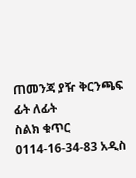ጠመንጃ ያዥ ቅርንጫፍ ፊት ለፊት
ስልክ ቁጥር 0114-16-34-83 አዲስ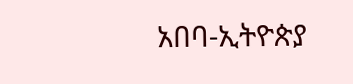አበባ-ኢትዮጵያ